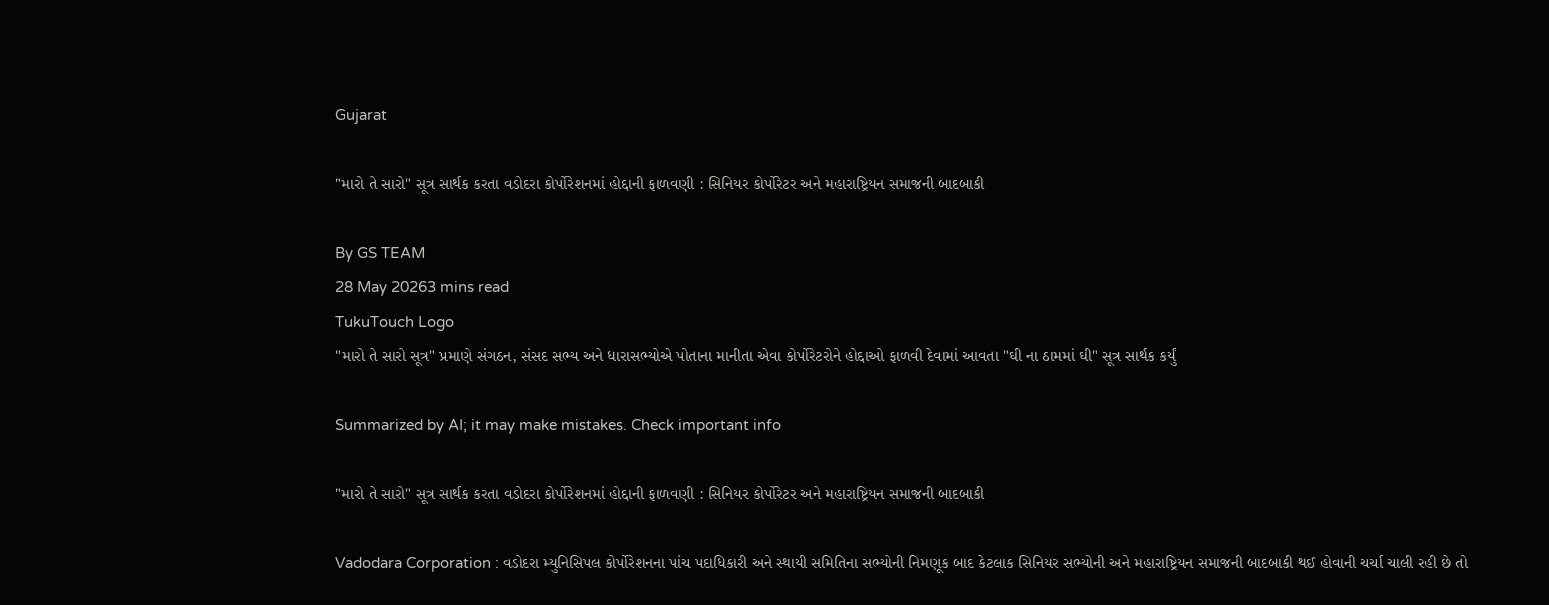Gujarat

"મારો તે સારો" સૂત્ર સાર્થક કરતા વડોદરા કોર્પોરેશનમાં હોદ્દાની ફાળવણી : સિનિયર કોર્પોરેટર અને મહારાષ્ટ્રિયન સમાજની બાદબાકી

By GS TEAM
28 May 20263 mins read
TukuTouch Logo
"મારો તે સારો સૂત્ર" પ્રમાણે સંગઠન, સંસદ સભ્ય અને ધારાસભ્યોએ પોતાના માનીતા એવા કોર્પોરેટરોને હોદ્દાઓ ફાળવી દેવામાં આવતા "ઘી ના ઠામમાં ઘી" સૂત્ર સાર્થક કર્યું

Summarized by AI; it may make mistakes. Check important info

"મારો તે સારો" સૂત્ર સાર્થક કરતા વડોદરા કોર્પોરેશનમાં હોદ્દાની ફાળવણી : સિનિયર કોર્પોરેટર અને મહારાષ્ટ્રિયન સમાજની બાદબાકી

Vadodara Corporation : વડોદરા મ્યુનિસિપલ કોર્પોરેશનના પાંચ પદાધિકારી અને સ્થાયી સમિતિના સભ્યોની નિમણૂક બાદ કેટલાક સિનિયર સભ્યોની અને મહારાષ્ટ્રિયન સમાજની બાદબાકી થઈ હોવાની ચર્ચા ચાલી રહી છે તો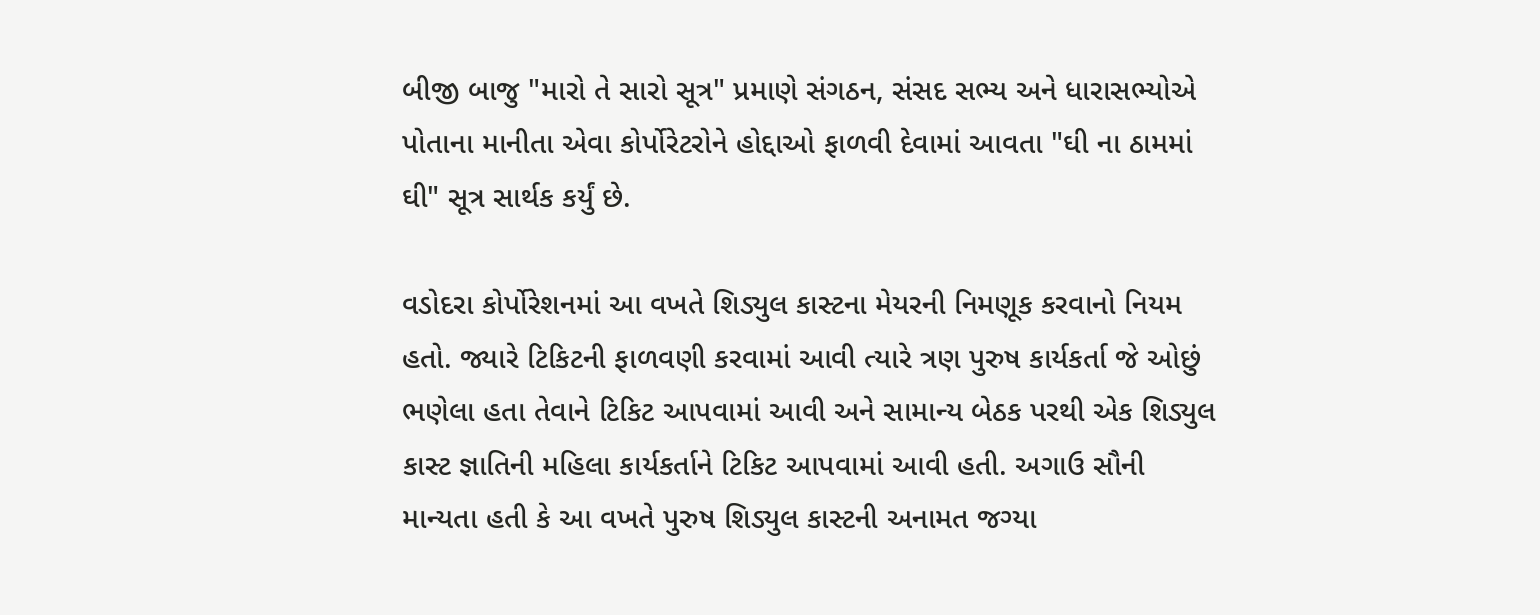બીજી બાજુ "મારો તે સારો સૂત્ર" પ્રમાણે સંગઠન, સંસદ સભ્ય અને ધારાસભ્યોએ પોતાના માનીતા એવા કોર્પોરેટરોને હોદ્દાઓ ફાળવી દેવામાં આવતા "ઘી ના ઠામમાં ઘી" સૂત્ર સાર્થક કર્યું છે.

વડોદરા કોર્પોરેશનમાં આ વખતે શિડ્યુલ કાસ્ટના મેયરની નિમણૂક કરવાનો નિયમ હતો. જ્યારે ટિકિટની ફાળવણી કરવામાં આવી ત્યારે ત્રણ પુરુષ કાર્યકર્તા જે ઓછું ભણેલા હતા તેવાને ટિકિટ આપવામાં આવી અને સામાન્ય બેઠક પરથી એક શિડ્યુલ કાસ્ટ જ્ઞાતિની મહિલા કાર્યકર્તાને ટિકિટ આપવામાં આવી હતી. અગાઉ સૌની માન્યતા હતી કે આ વખતે પુરુષ શિડ્યુલ કાસ્ટની અનામત જગ્યા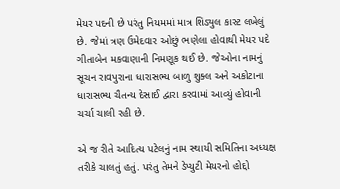મેયર પદની છે પરંતુ નિયમમાં માત્ર શિડ્યુલ કાસ્ટ લખેલું છે. જેમાં ત્રણ ઉમેદવાર ઓછું ભણેલા હોવાથી મેયર પદે ગીતાબેન મકવાણાની નિમણૂક થઈ છે. જેઓના નામનું સૂચન રાવપુરાના ધારાસભ્ય બાળુ શુક્લ અને અકોટાના ધારાસભ્ય ચૈતન્ય દેસાઈ દ્વારા કરવામાં આવ્યું હોવાની ચર્ચા ચાલી રહી છે.

એ જ રીતે આદિત્ય પટેલનું નામ સ્થાયી સમિતિના અધ્યક્ષ તરીકે ચાલતું હતું. પરંતુ તેમને ડેપ્યુટી મેયરનો હોદ્દો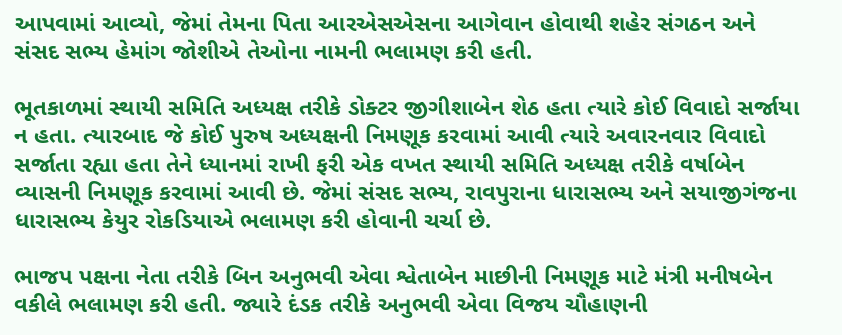આપવામાં આવ્યો, જેમાં તેમના પિતા આરએસએસના આગેવાન હોવાથી શહેર સંગઠન અને સંસદ સભ્ય હેમાંગ જોશીએ તેઓના નામની ભલામણ કરી હતી.

ભૂતકાળમાં સ્થાયી સમિતિ અધ્યક્ષ તરીકે ડોક્ટર જીગીશાબેન શેઠ હતા ત્યારે કોઈ વિવાદો સર્જાયા ન હતા. ત્યારબાદ જે કોઈ પુરુષ અધ્યક્ષની નિમણૂક કરવામાં આવી ત્યારે અવારનવાર વિવાદો સર્જાતા રહ્યા હતા તેને ધ્યાનમાં રાખી ફરી એક વખત સ્થાયી સમિતિ અધ્યક્ષ તરીકે વર્ષાબેન વ્યાસની નિમણૂક કરવામાં આવી છે. જેમાં સંસદ સભ્ય, રાવપુરાના ધારાસભ્ય અને સયાજીગંજના ધારાસભ્ય કેયુર રોકડિયાએ ભલામણ કરી હોવાની ચર્ચા છે.

ભાજપ પક્ષના નેતા તરીકે બિન અનુભવી એવા શ્વેતાબેન માછીની નિમણૂક માટે મંત્રી મનીષબેન વકીલે ભલામણ કરી હતી. જ્યારે દંડક તરીકે અનુભવી એવા વિજય ચૌહાણની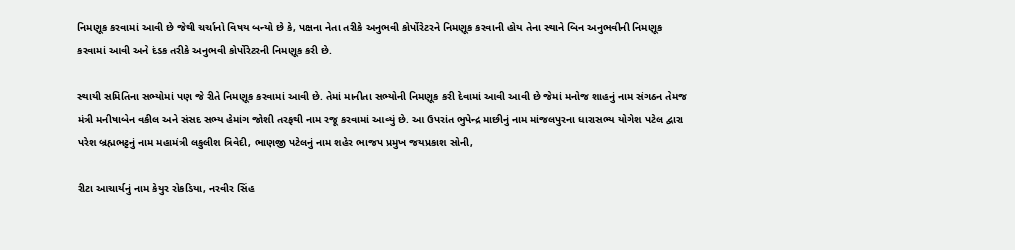નિમણૂક કરવામાં આવી છે જેથી ચર્ચાનો વિષય બન્યો છે કે, પક્ષના નેતા તરીકે અનુભવી કોર્પોરેટરને નિમણૂક કરવાની હોય તેના સ્થાને બિન અનુભવીની નિમણૂક કરવામાં આવી અને દંડક તરીકે અનુભવી કોર્પોરેટરની નિમણૂક કરી છે.

સ્થાયી સમિતિના સભ્યોમાં પણ જે રીતે નિમણૂક કરવામાં આવી છે. તેમાં માનીતા સભ્યોની નિમણૂક કરી દેવામાં આવી આવી છે જેમાં મનોજ શાહનું નામ સંગઠન તેમજ મંત્રી મનીષાબેન વકીલ અને સંસદ સભ્ય હેમાંગ જોશી તરફથી નામ રજૂ કરવામાં આવ્યું છે. આ ઉપરાંત ભુપેન્દ્ર માછીનું નામ માંજલપુરના ધારાસભ્ય યોગેશ પટેલ દ્વારા પરેશ બ્રહ્મભટ્ટનું નામ મહામંત્રી લકુલીશ ત્રિવેદી, ભાણજી પટેલનું નામ શહેર ભાજપ પ્રમુખ જયપ્રકાશ સોની,

રીટા આચાર્યનું નામ કેયુર રોકડિયા, નરવીર સિંહ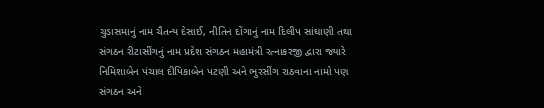ચુડાસમાનું નામ ચૈતન્ય દેસાઈ, નીતિન દોંગાનું નામ દિલીપ સાંઘાણી તથા સંગઠન રીટાસીંગનું નામ પ્રદેશ સંગઠન મહામંત્રી રત્નાકરજી દ્વારા જ્યારે નિમિશાબેન પંચાલ દીપિકાબેન પટણી અને ભુરસીંગ રાઠવાના નામો પણ સંગઠન અને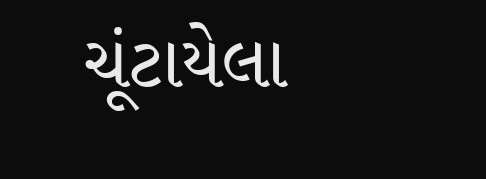ચૂંટાયેલા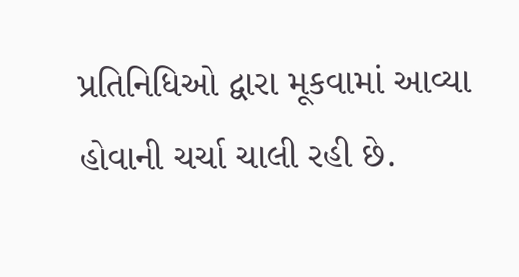પ્રતિનિધિઓ દ્વારા મૂકવામાં આવ્યા હોવાની ચર્ચા ચાલી રહી છે.